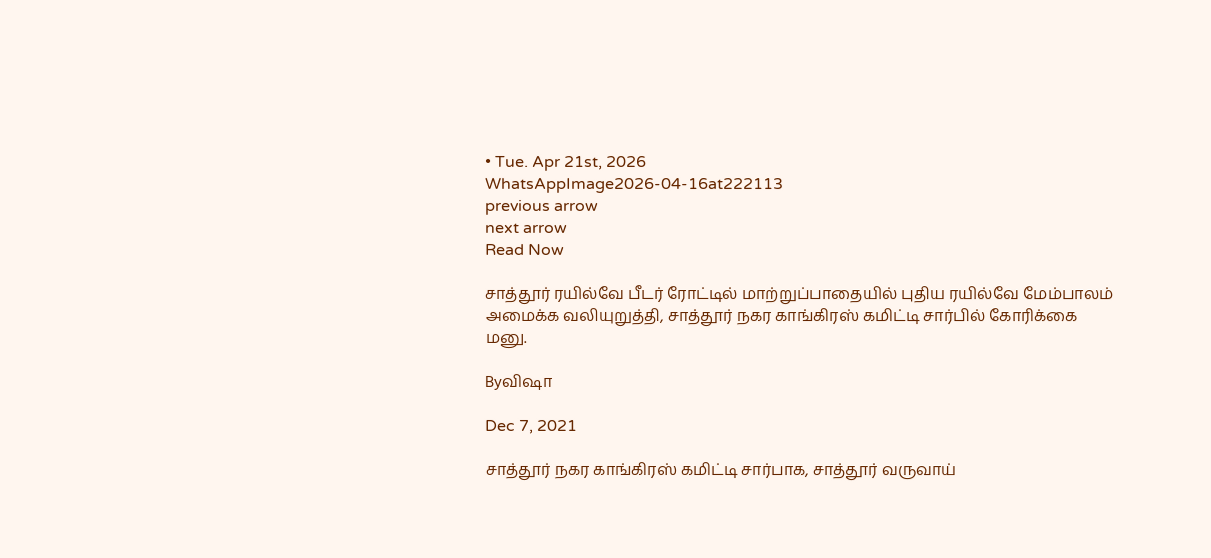• Tue. Apr 21st, 2026
WhatsAppImage2026-04-16at222113
previous arrow
next arrow
Read Now

சாத்தூர் ரயில்வே பீடர் ரோட்டில் மாற்றுப்பாதையில் புதிய ரயில்வே மேம்பாலம் அமைக்க வலியுறுத்தி, சாத்தூர் நகர காங்கிரஸ் கமிட்டி சார்பில் கோரிக்கை மனு.

Byவிஷா

Dec 7, 2021

சாத்தூர் நகர காங்கிரஸ் கமிட்டி சார்பாக, சாத்தூர் வருவாய்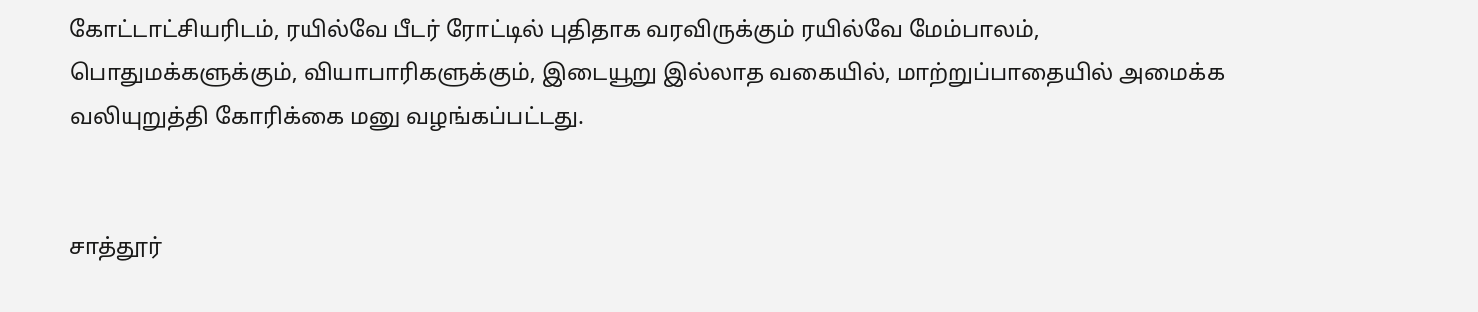கோட்டாட்சியரிடம், ரயில்வே பீடர் ரோட்டில் புதிதாக வரவிருக்கும் ரயில்வே மேம்பாலம், பொதுமக்களுக்கும், வியாபாரிகளுக்கும், இடையூறு இல்லாத வகையில், மாற்றுப்பாதையில் அமைக்க வலியுறுத்தி கோரிக்கை மனு வழங்கப்பட்டது.


சாத்தூர்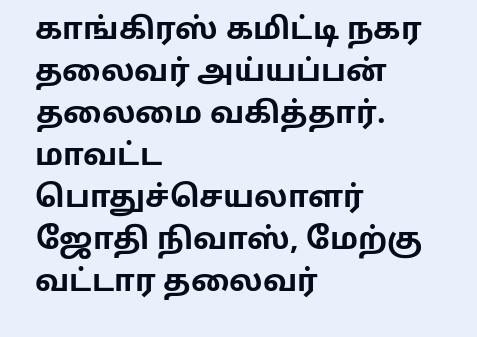காங்கிரஸ் கமிட்டி நகர தலைவர் அய்யப்பன் தலைமை வகித்தார். மாவட்ட பொதுச்செயலாளர் ஜோதி நிவாஸ், மேற்கு வட்டார தலைவர்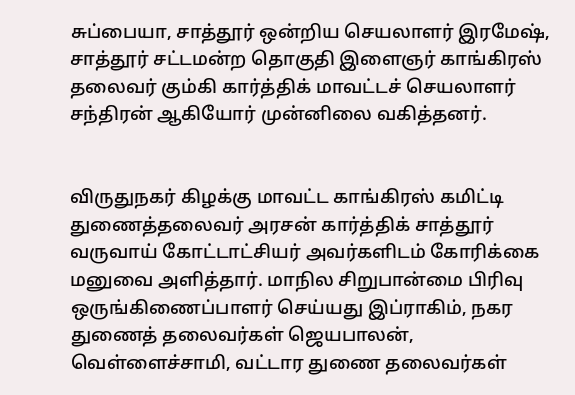சுப்பையா, சாத்தூர் ஒன்றிய செயலாளர் இரமேஷ், சாத்தூர் சட்டமன்ற தொகுதி இளைஞர் காங்கிரஸ் தலைவர் கும்கி கார்த்திக் மாவட்டச் செயலாளர் சந்திரன் ஆகியோர் முன்னிலை வகித்தனர்.


விருதுநகர் கிழக்கு மாவட்ட காங்கிரஸ் கமிட்டி துணைத்தலைவர் அரசன் கார்த்திக் சாத்தூர் வருவாய் கோட்டாட்சியர் அவர்களிடம் கோரிக்கை மனுவை அளித்தார். மாநில சிறுபான்மை பிரிவு ஒருங்கிணைப்பாளர் செய்யது இப்ராகிம், நகர துணைத் தலைவர்கள் ஜெயபாலன், வெள்ளைச்சாமி, வட்டார துணை தலைவர்கள்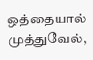ஒத்தையால் முத்துவேல்,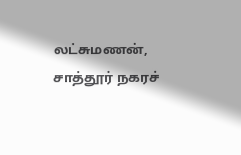லட்சுமணன், சாத்தூர் நகரச்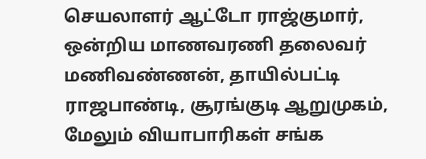செயலாளர் ஆட்டோ ராஜ்குமார், ஒன்றிய மாணவரணி தலைவர் மணிவண்ணன், தாயில்பட்டி ராஜபாண்டி, சூரங்குடி ஆறுமுகம், மேலும் வியாபாரிகள் சங்க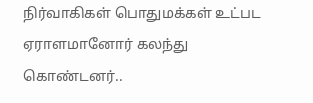நிர்வாகிகள் பொதுமக்கள் உட்பட ஏராளமானோர் கலந்து கொண்டனர்..